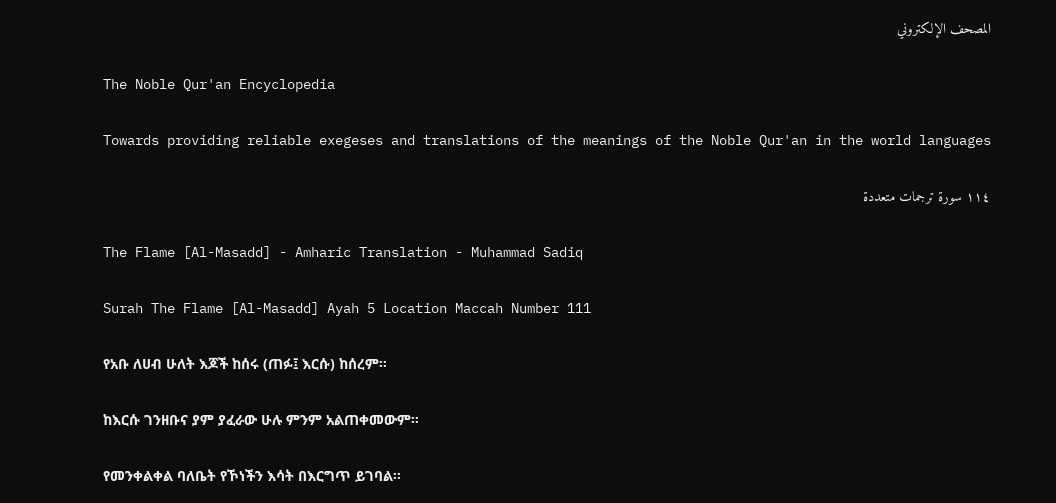المصحف الإلكتروني

The Noble Qur'an Encyclopedia

Towards providing reliable exegeses and translations of the meanings of the Noble Qur'an in the world languages

١١٤ سورة ترجمات متعددة

The Flame [Al-Masadd] - Amharic Translation - Muhammad Sadiq

Surah The Flame [Al-Masadd] Ayah 5 Location Maccah Number 111

የአቡ ለሀብ ሁለት እጆች ከሰሩ (ጠፉ፤ እርሱ) ከሰረም፡፡

ከእርሱ ገንዘቡና ያም ያፈራው ሁሉ ምንም አልጠቀመውም፡፡

የመንቀልቀል ባለቤት የኾነችን እሳት በእርግጥ ይገባል፡፡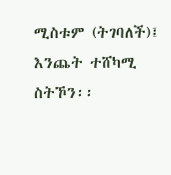ሚስቱም (ትገባለች)፤ እንጨት ተሸካሚ ስትኾን፡፡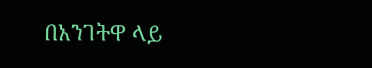በአንገትዋ ላይ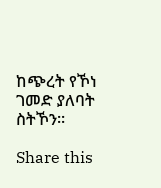ከጭረት የኾነ ገመድ ያለባት ስትኾን፡፡

Share this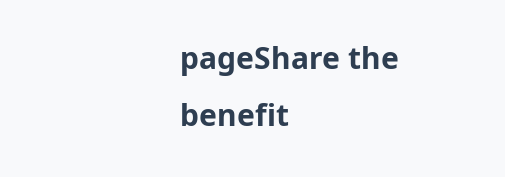pageShare the benefit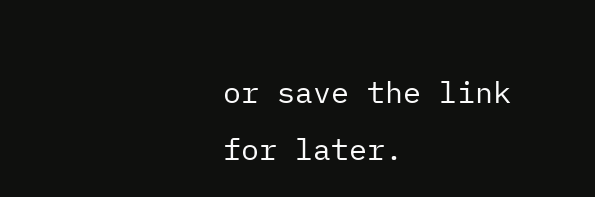or save the link for later.